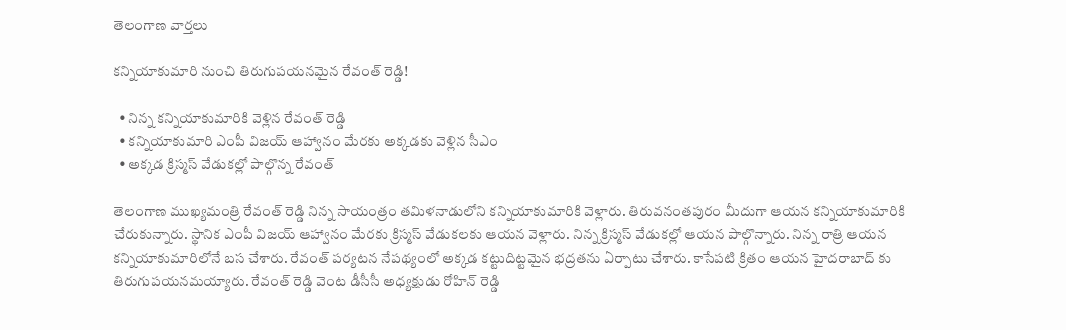తెలంగాణ వార్తలు

కన్నియాకుమారి నుంచి తిరుగుపయనమైన రేవంత్ రెడ్డి!

  • నిన్న కన్నియాకుమారికి వెళ్లిన రేవంత్ రెడ్డి
  • కన్నియాకుమారి ఎంపీ విజయ్ ఆహ్వానం మేరకు అక్కడకు వెళ్లిన సీఎం
  • అక్కడ క్రిస్మస్ వేడుకల్లో పాల్గొన్న రేవంత్

తెలంగాణ ముఖ్యమంత్రి రేవంత్ రెడ్డి నిన్న సాయంత్రం తమిళనాడులోని కన్నియాకుమారికి వెళ్లారు. తిరువనంతపురం మీదుగా ఆయన కన్నియాకుమారికి చేరుకున్నారు. స్థానిక ఎంపీ విజయ్ ఆహ్వానం మేరకు క్రిస్మస్ వేడుకలకు ఆయన వెళ్లారు. నిన్న క్రిస్మస్ వేడుకల్లో ఆయన పాల్గొన్నారు. నిన్న రాత్రి ఆయన కన్నియాకుమారిలోనే బస చేశారు. రేవంత్ పర్యటన నేపథ్యంలో అక్కడ కట్టుదిట్టమైన భద్రతను ఏర్పాటు చేశారు. కాసేపటి క్రితం ఆయన హైదరాబాద్ కు తిరుగుపయనమయ్యారు. రేవంత్ రెడ్డి వెంట డీసీసీ అధ్యక్షుడు రోహిన్ రెడ్డి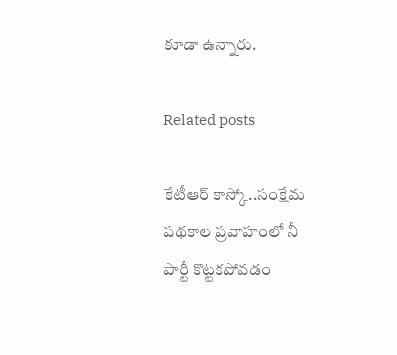కూడా ఉన్నారు.

Related posts

కేటీఆర్ కాస్కో..సంక్షేమ పథకాల ప్రవాహంలో నీ పార్టీ కొట్టకపోవడం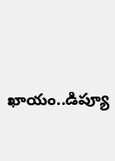ఖాయం..డిప్యూ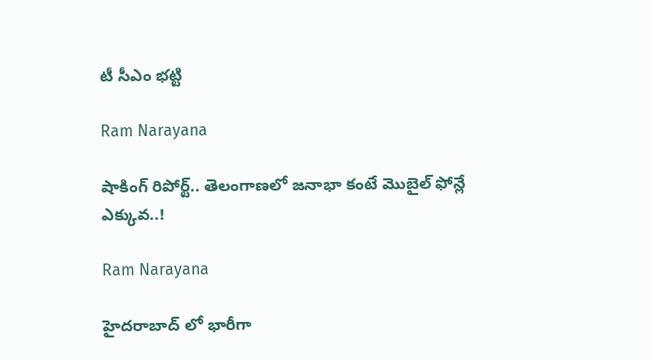టీ సీఎం భట్టి

Ram Narayana

షాకింగ్ రిపోర్ట్‌.. తెలంగాణ‌లో జ‌నాభా కంటే మొబైల్ ఫోన్లే ఎక్కువ‌..!

Ram Narayana

హైదరాబాద్ లో భారీగా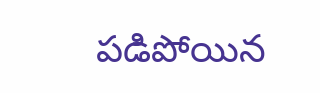పడిపోయిన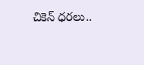చికెన్ ధరలు..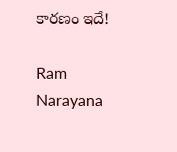కారణం ఇదే!

Ram Narayana